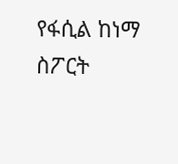የፋሲል ከነማ ስፖርት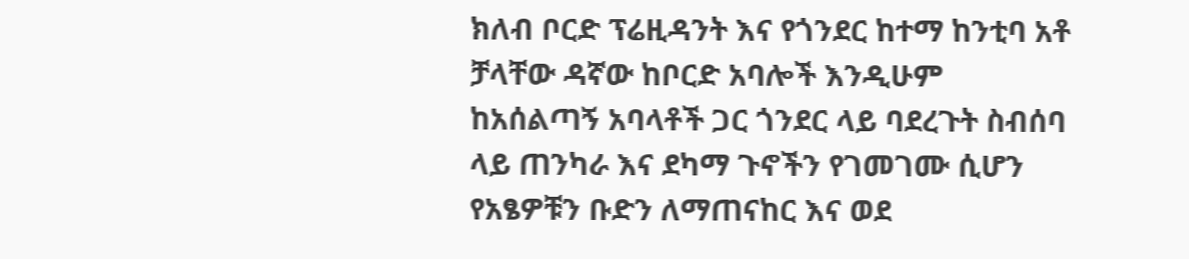ክለብ ቦርድ ፕሬዚዳንት እና የጎንደር ከተማ ከንቲባ አቶ ቻላቸው ዳኛው ከቦርድ አባሎች እንዲሁም ከአሰልጣኝ አባላቶች ጋር ጎንደር ላይ ባደረጉት ስብሰባ ላይ ጠንካራ እና ደካማ ጉኖችን የገመገሙ ሲሆን የአፄዎቹን ቡድን ለማጠናከር እና ወደ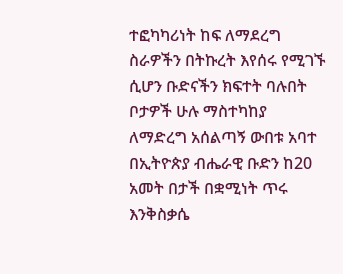ተፎካካሪነት ከፍ ለማደረግ ስራዎችን በትኩረት እየሰሩ የሚገኙ ሲሆን ቡድናችን ክፍተት ባሉበት ቦታዎች ሁሉ ማስተካከያ ለማድረግ አሰልጣኝ ውበቱ አባተ በኢትዮጵያ ብሔራዊ ቡድን ከ20 አመት በታች በቋሚነት ጥሩ እንቅስቃሴ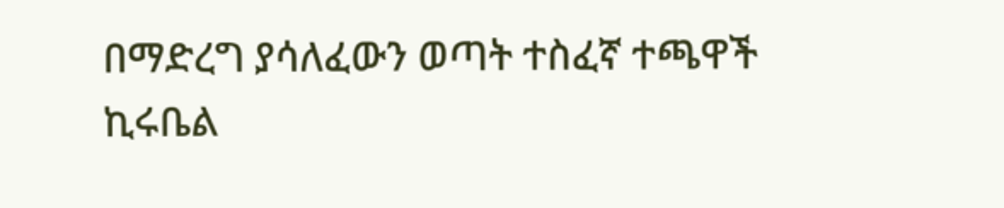በማድረግ ያሳለፈውን ወጣት ተስፈኛ ተጫዋች ኪሩቤል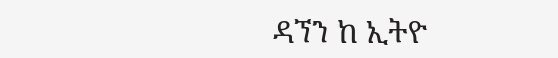ዳኘን ከ ኢትዮ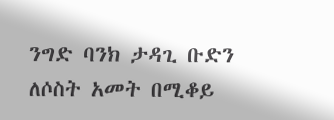ንግድ ባንክ ታዳጊ ቡድን ለሶስት አመት በሚቆይ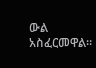ውል አስፈርመዋል።